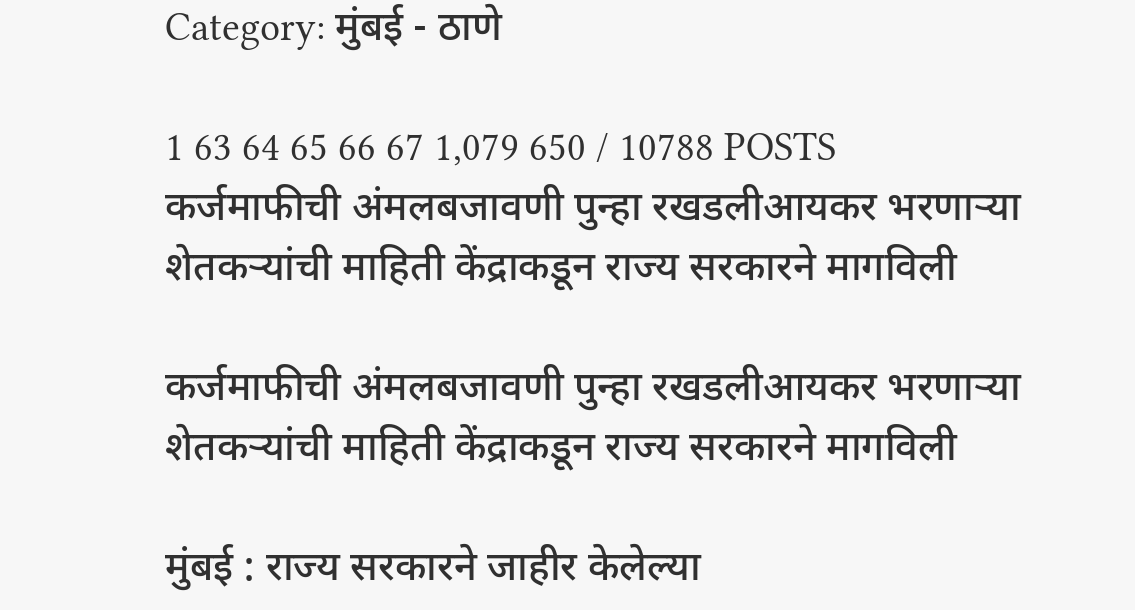Category: मुंबई - ठाणे

1 63 64 65 66 67 1,079 650 / 10788 POSTS
कर्जमाफीची अंमलबजावणी पुन्हा रखडलीआयकर भरणार्‍या शेतकर्‍यांची माहिती केंद्राकडून राज्य सरकारने मागविली

कर्जमाफीची अंमलबजावणी पुन्हा रखडलीआयकर भरणार्‍या शेतकर्‍यांची माहिती केंद्राकडून राज्य सरकारने मागविली

मुंबई : राज्य सरकारने जाहीर केलेल्या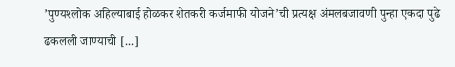’पुण्यश्‍लोक अहिल्याबाई होळकर शेतकरी कर्जमाफी योजने’ची प्रत्यक्ष अंमलबजावणी पुन्हा एकदा पुढे ढकलली जाण्याची [...]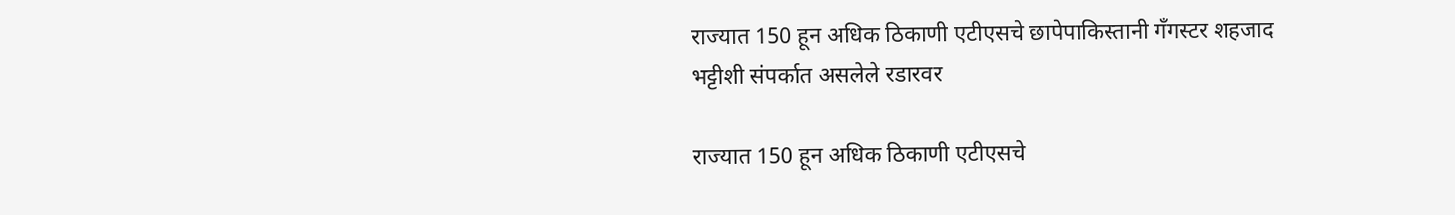राज्यात 150 हून अधिक ठिकाणी एटीएसचे छापेपाकिस्तानी गँगस्टर शहजाद भट्टीशी संपर्कात असलेले रडारवर

राज्यात 150 हून अधिक ठिकाणी एटीएसचे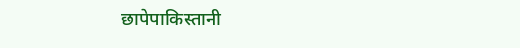छापेपाकिस्तानी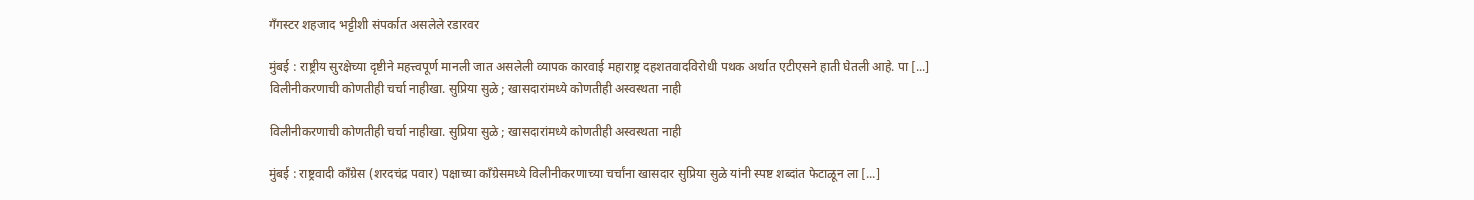गँगस्टर शहजाद भट्टीशी संपर्कात असलेले रडारवर

मुंबई : राष्ट्रीय सुरक्षेच्या दृष्टीने महत्त्वपूर्ण मानली जात असलेली व्यापक कारवाई महाराष्ट्र दहशतवादविरोधी पथक अर्थात एटीएसने हाती घेतली आहे. पा [...]
विलीनीकरणाची कोणतीही चर्चा नाहीखा. सुप्रिया सुळे ; खासदारांमध्ये कोणतीही अस्वस्थता नाही

विलीनीकरणाची कोणतीही चर्चा नाहीखा. सुप्रिया सुळे ; खासदारांमध्ये कोणतीही अस्वस्थता नाही

मुंबई : राष्ट्रवादी काँग्रेस (शरदचंद्र पवार) पक्षाच्या काँग्रेसमध्ये विलीनीकरणाच्या चर्चांना खासदार सुप्रिया सुळे यांनी स्पष्ट शब्दांत फेटाळून ला [...]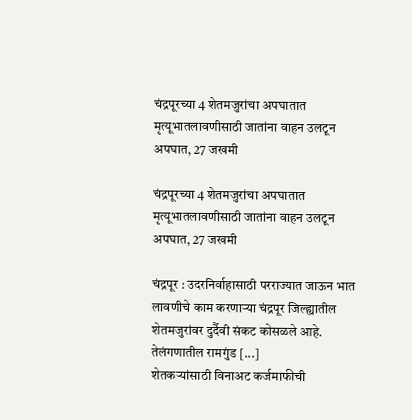चंद्रपूरच्या 4 शेतमजुरांचा अपघातात मृत्यूभातलावणीसाठी जातांना वाहन उलटून अपघात, 27 जखमी

चंद्रपूरच्या 4 शेतमजुरांचा अपघातात मृत्यूभातलावणीसाठी जातांना वाहन उलटून अपघात, 27 जखमी

चंद्रपूर : उदरनिर्वाहासाठी परराज्यात जाऊन भात लावणीचे काम करणार्‍या चंद्रपूर जिल्ह्यातील शेतमजुरांवर दुर्दैवी संकट कोसळले आहे. तेलंगणातील रामगुंड [...]
शेतकर्‍यांसाठी विनाअट कर्जमाफीची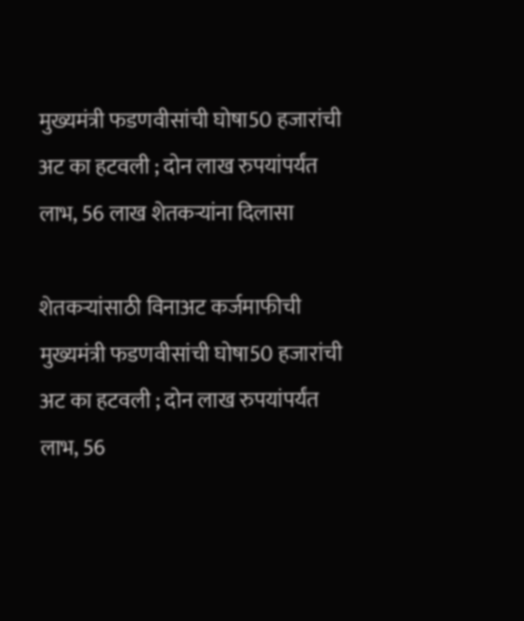मुख्यमंत्री फडणवीसांची घोषा50 हजारांची अट का हटवली ; दोन लाख रुपयांपर्यंत लाभ, 56 लाख शेतकर्‍यांना दिलासा

शेतकर्‍यांसाठी विनाअट कर्जमाफीची मुख्यमंत्री फडणवीसांची घोषा50 हजारांची अट का हटवली ; दोन लाख रुपयांपर्यंत लाभ, 56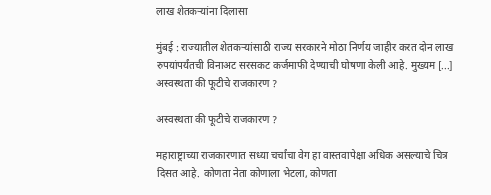लाख शेतकर्‍यांना दिलासा

मुंबई : राज्यातील शेतकर्‍यांसाठी राज्य सरकारने मोठा निर्णय जाहीर करत दोन लाख रुपयांपर्यंतची विनाअट सरसकट कर्जमाफी देण्याची घोषणा केली आहे. मुख्यम [...]
अस्वस्थता की फूटीचे राजकारण ?

अस्वस्थता की फूटीचे राजकारण ?

महाराष्ट्राच्या राजकारणात सध्या चर्चांचा वेग हा वास्तवापेक्षा अधिक असल्याचे चित्र दिसत आहे. कोणता नेता कोणाला भेटला, कोणता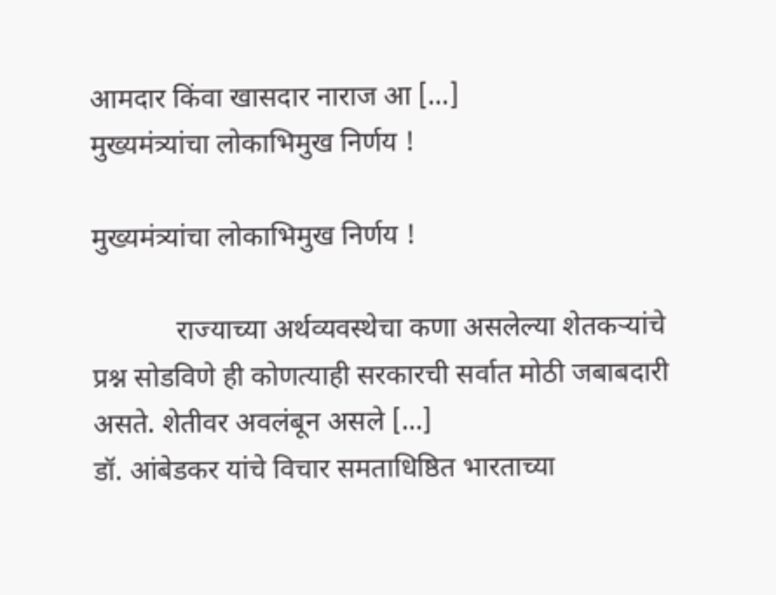आमदार किंवा खासदार नाराज आ [...]
मुख्यमंत्र्यांचा लोकाभिमुख निर्णय !

मुख्यमंत्र्यांचा लोकाभिमुख निर्णय !

            राज्याच्या अर्थव्यवस्थेचा कणा असलेल्या शेतकऱ्यांचे प्रश्न सोडविणे ही कोणत्याही सरकारची सर्वात मोठी जबाबदारी असते. शेतीवर अवलंबून असले [...]
डॉ. आंबेडकर यांचे विचार समताधिष्ठित भारताच्या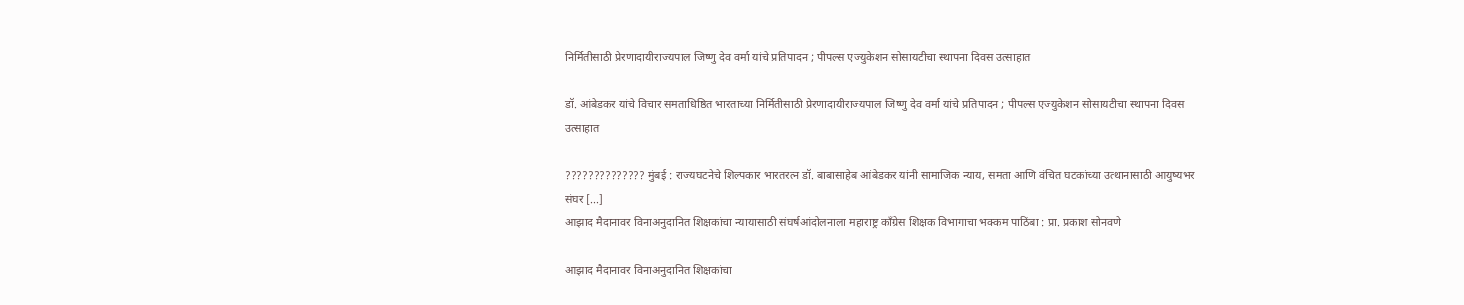निर्मितीसाठी प्रेरणादायीराज्यपाल जिष्णु देव वर्मा यांचे प्रतिपादन ; पीपल्स एज्युकेशन सोसायटीचा स्थापना दिवस उत्साहात

डॉ. आंबेडकर यांचे विचार समताधिष्ठित भारताच्या निर्मितीसाठी प्रेरणादायीराज्यपाल जिष्णु देव वर्मा यांचे प्रतिपादन ; पीपल्स एज्युकेशन सोसायटीचा स्थापना दिवस उत्साहात

?????????????? मुंबई : राज्यघटनेचे शिल्पकार भारतरत्न डॉ. बाबासाहेब आंबेडकर यांनी सामाजिक न्याय, समता आणि वंचित घटकांच्या उत्थानासाठी आयुष्यभर संघर [...]
आझाद मैदानावर विनाअनुदानित शिक्षकांचा न्यायासाठी संघर्षआंदोलनाला महाराष्ट्र काँग्रेस शिक्षक विभागाचा भक्कम पाठिंबा : प्रा. प्रकाश सोनवणे

आझाद मैदानावर विनाअनुदानित शिक्षकांचा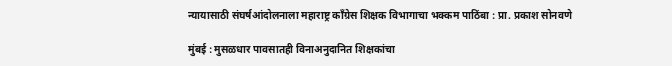न्यायासाठी संघर्षआंदोलनाला महाराष्ट्र काँग्रेस शिक्षक विभागाचा भक्कम पाठिंबा : प्रा. प्रकाश सोनवणे

मुंबई : मुसळधार पावसातही विनाअनुदानित शिक्षकांचा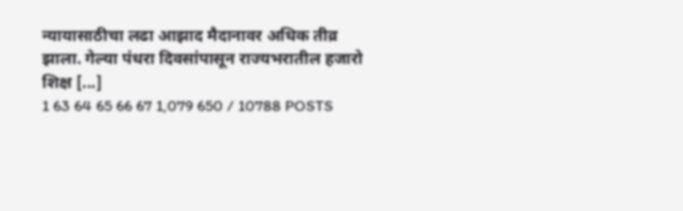न्यायासाठीचा लढा आझाद मैदानावर अधिक तीव्र झाला. गेल्या पंधरा दिवसांपासून राज्यभरातील हजारो शिक्ष [...]
1 63 64 65 66 67 1,079 650 / 10788 POSTS